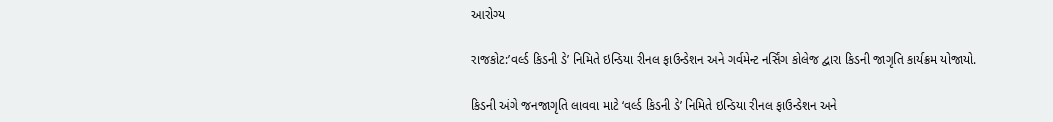આરોગ્ય

રાજકોટ:’વર્લ્ડ કિડની ડે’ નિમિતે ઇન્ડિયા રીનલ ફાઉન્ડેશન અને ગર્વમેન્ટ નર્સિંગ કોલેજ દ્વારા કિડની જાગૃતિ કાર્યક્રમ યોજાયો.

કિડની અંગે જનજાગૃતિ લાવવા માટે ‘વર્લ્ડ કિડની ડે’ નિમિતે ઇન્ડિયા રીનલ ફાઉન્ડેશન અને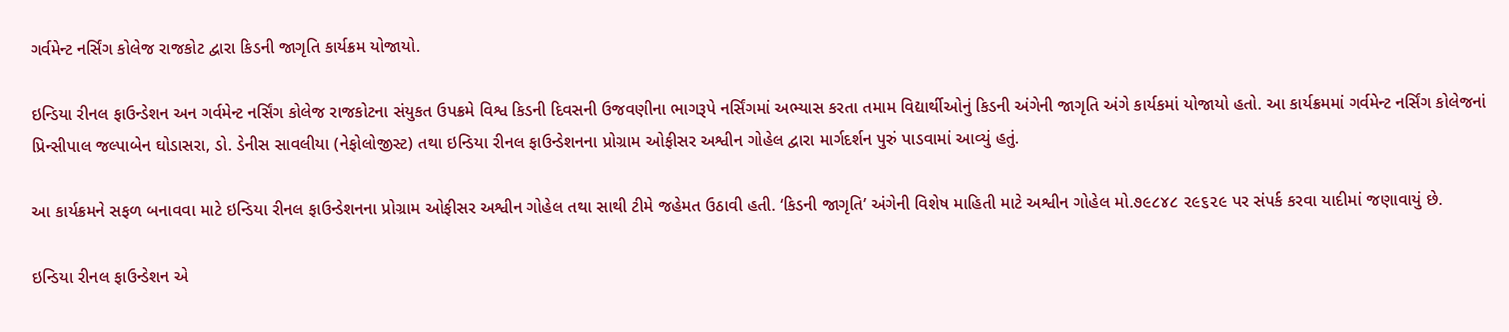ગર્વમેન્ટ નર્સિંગ કોલેજ રાજકોટ દ્વારા કિડની જાગૃતિ કાર્યક્રમ યોજાયો.

ઇન્ડિયા રીનલ ફાઉન્ડેશન અન ગર્વમેન્ટ નર્સિંગ કોલેજ રાજકોટના સંયુકત ઉપક્રમે વિશ્વ કિડની દિવસની ઉજવણીના ભાગરૂપે નર્સિંગમાં અભ્યાસ કરતા તમામ વિદ્યાર્થીઓનું કિડની અંગેની જાગૃતિ અંગે કાર્યકમાં યોજાયો હતો. આ કાર્યક્રમમાં ગર્વમેન્ટ નર્સિંગ કોલેજનાં પ્રિન્સીપાલ જલ્પાબેન ઘોડાસરા, ડો. ડેનીસ સાવલીયા (નેફોલોજીસ્ટ) તથા ઇન્ડિયા રીનલ ફાઉન્ડેશનના પ્રોગ્રામ ઓફીસર અશ્વીન ગોહેલ દ્વારા માર્ગદર્શન પુરું પાડવામાં આવ્યું હતું.

આ કાર્યક્રમને સફળ બનાવવા માટે ઇન્ડિયા રીનલ ફાઉન્ડેશનના પ્રોગ્રામ ઓફીસર અશ્વીન ગોહેલ તથા સાથી ટીમે જહેમત ઉઠાવી હતી. ‘કિડની જાગૃતિ’ અંગેની વિશેષ માહિતી માટે અશ્વીન ગોહેલ મો.૭૯૮૪૮ ૨૯૬૨૯ પર સંપર્ક કરવા યાદીમાં જણાવાયું છે.

ઇન્ડિયા રીનલ ફાઉન્ડેશન એ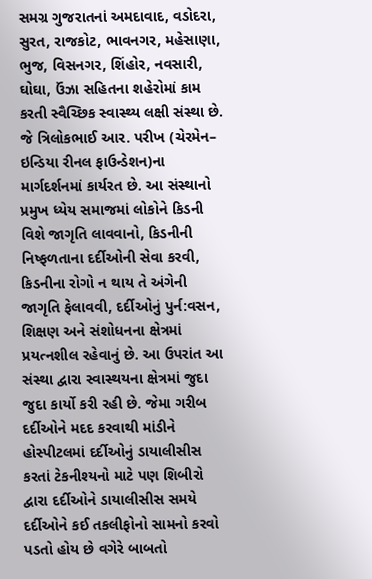સમગ્ર ગુજરાતનાં અમદાવાદ, વડોદરા, સુરત, રાજકોટ, ભાવનગર, મહેસાણા, ભુજ, વિસનગર, શિંહોર, નવસારી, ઘોઘા, ઉંઝા સહિતના શહેરોમાં કામ કરતી સ્વૈચ્છિક સ્વાસ્થ્ય લક્ષી સંસ્થા છે. જે ત્રિલોકભાઈ આર. પરીખ (ચેરમેન– ઇન્ડિયા રીનલ ફાઉન્ડેશન)ના માર્ગદર્શનમાં કાર્યરત છે. આ સંસ્થાનો પ્રમુખ ધ્યેય સમાજમાં લોકોને કિડની વિશે જાગૃતિ લાવવાનો, કિડનીની નિષ્ફળતાના દર્દીઓની સેવા કરવી, કિડનીના રોગો ન થાય તે અંગેની જાગૃતિ ફેલાવવી, દર્દીઓનું પુર્ન:વસન, શિક્ષણ અને સંશોધનના ક્ષેત્રમાં પ્રયત્નશીલ રહેવાનું છે. આ ઉપરાંત આ સંસ્થા દ્વારા સ્વાસ્થયના ક્ષેત્રમાં જુદા જુદા કાર્યો કરી રહી છે. જેમા ગરીબ દર્દીઓને મદદ કરવાથી માંડીને હોસ્પીટલમાં દર્દીઓનું ડાયાલીસીસ કરતાં ટેકનીશ્યનો માટે પણ શિબીરો દ્વારા દર્દીઓને ડાયાલીસીસ સમયે દર્દીઓને કઈ તકલીફોનો સામનો કરવો પડતો હોય છે વગેરે બાબતો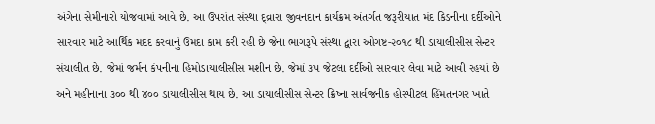અંગેના સેમીનારો યોજવામાં આવે છે. આ ઉપરાંત સંસ્થા દ્વ્રારા જીવનદાન કાર્યક્રમ અંતર્ગત જરૂરીયાત મંદ કિડનીના દર્દીઓને સારવાર માટે આર્થિક મદદ કરવાનું ઉમદા કામ કરી રહી છે જેના ભાગરૂપે સંસ્થા દ્વારા ઓગષ્ટ-૨૦૧૮ થી ડાયાલીસીસ સેન્ટર સંચાલીત છે. જેમાં જર્મન કંપનીના હિમોડાયાલીસીસ મશીન છે. જેમાં ૩૫ જેટલા દર્દીઓ સારવાર લેવા માટે આવી રહયાં છે અને મહીનાના ૩૦૦ થી ૪૦૦ ડાયાલીસીસ થાય છે. આ ડાયાલીસીસ સેન્ટર ક્રિષ્ના સાર્વજનીક હોસ્પીટલ હિંમતનગર ખાતે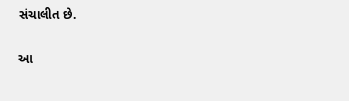સંચાલીત છે.

આ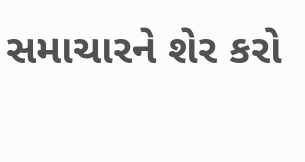સમાચારને શેર કરો